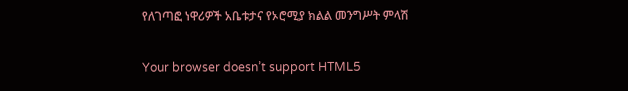የለገጣፎ ነዋሪዎች አቤቱታና የኦሮሚያ ክልል መንግሥት ምላሽ

Your browser doesn’t support HTML5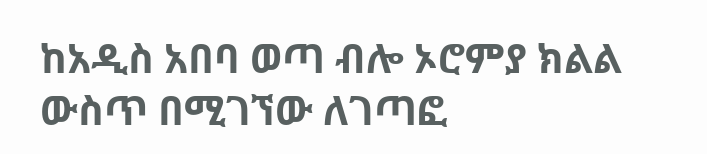ከአዲስ አበባ ወጣ ብሎ ኦሮምያ ክልል ውስጥ በሚገኘው ለገጣፎ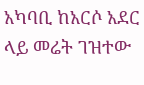አካባቢ ከአርሶ አደር ላይ መሬት ገዝተው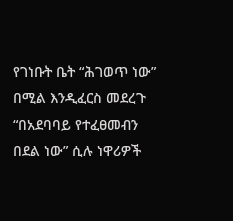የገነቡት ቤት “ሕገወጥ ነው” በሚል እንዲፈርስ መደረጉ “በአደባባይ የተፈፀመብን በደል ነው” ሲሉ ነዋሪዎች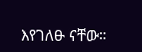እየገለፁ ናቸው።